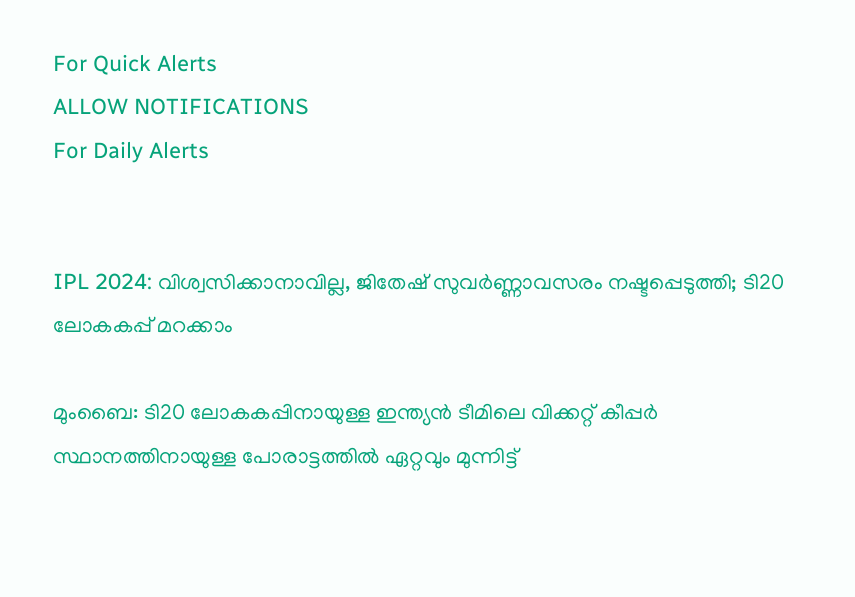For Quick Alerts
ALLOW NOTIFICATIONS
For Daily Alerts


IPL 2024: വിശ്വസിക്കാനാവില്ല, ജിതേഷ് സുവര്‍ണ്ണാവസരം നഷ്ടപ്പെടുത്തി; ടി20 ലോകകപ്പ് മറക്കാം

മുംബൈ: ടി20 ലോകകപ്പിനായുള്ള ഇന്ത്യന്‍ ടീമിലെ വിക്കറ്റ് കീപ്പര്‍ സ്ഥാനത്തിനായുള്ള പോരാട്ടത്തില്‍ ഏറ്റവും മുന്നിട്ട്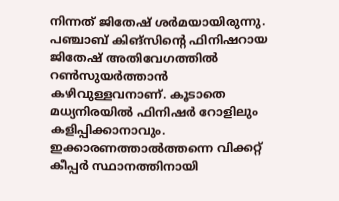നിന്നത് ജിതേഷ് ശര്‍മയായിരുന്നു. പഞ്ചാബ് കിങ്‌സിന്റെ ഫിനിഷറായ ജിതേഷ് അതിവേഗത്തില്‍ റണ്‍സുയര്‍ത്താന്‍ കഴിവുള്ളവനാണ്. കൂടാതെ മധ്യനിരയില്‍ ഫിനിഷര്‍ റോളിലും കളിപ്പിക്കാനാവും. ഇക്കാരണത്താല്‍ത്തന്നെ വിക്കറ്റ് കീപ്പര്‍ സ്ഥാനത്തിനായി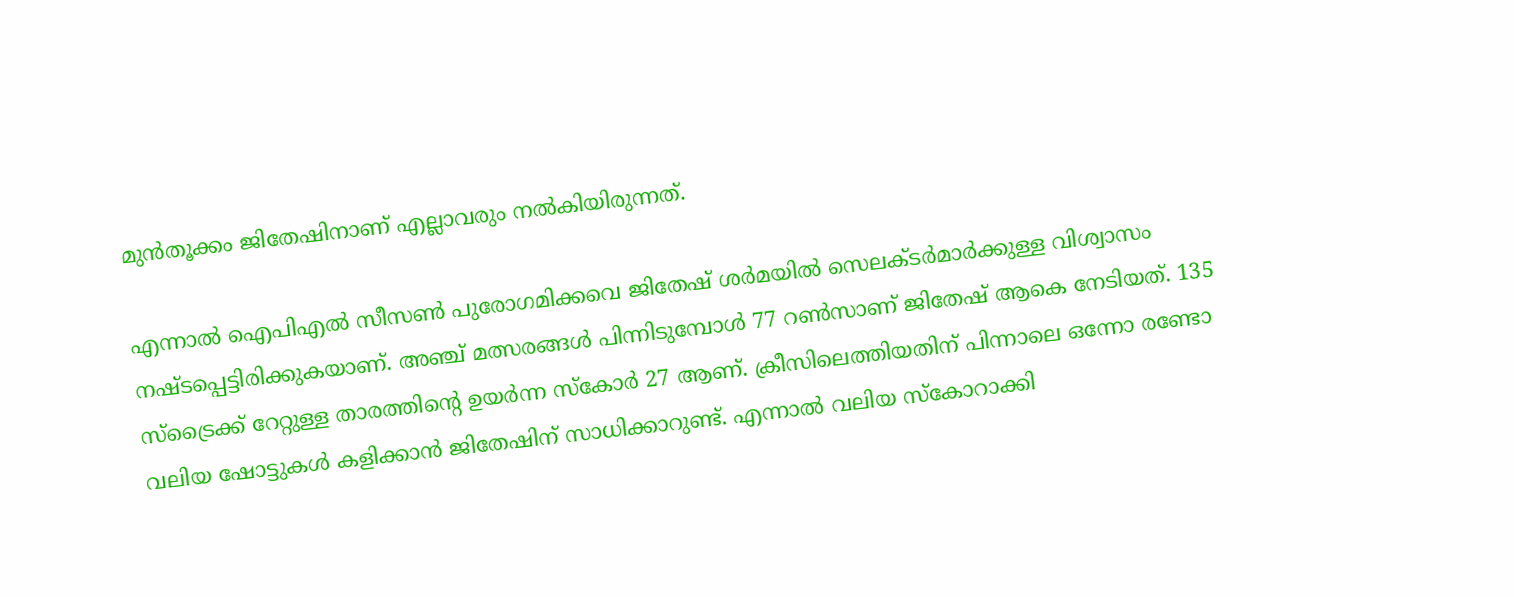മുന്‍തൂക്കം ജിതേഷിനാണ് എല്ലാവരും നല്‍കിയിരുന്നത്.

എന്നാല്‍ ഐപിഎല്‍ സീസണ്‍ പുരോഗമിക്കവെ ജിതേഷ് ശര്‍മയില്‍ സെലക്ടര്‍മാര്‍ക്കുള്ള വിശ്വാസം നഷ്ടപ്പെട്ടിരിക്കുകയാണ്. അഞ്ച് മത്സരങ്ങള്‍ പിന്നിടുമ്പോള്‍ 77 റണ്‍സാണ് ജിതേഷ് ആകെ നേടിയത്. 135 സ്‌ട്രൈക്ക് റേറ്റുള്ള താരത്തിന്റെ ഉയര്‍ന്ന സ്‌കോര്‍ 27 ആണ്. ക്രീസിലെത്തിയതിന് പിന്നാലെ ഒന്നോ രണ്ടോ വലിയ ഷോട്ടുകള്‍ കളിക്കാന്‍ ജിതേഷിന് സാധിക്കാറുണ്ട്. എന്നാല്‍ വലിയ സ്‌കോറാക്കി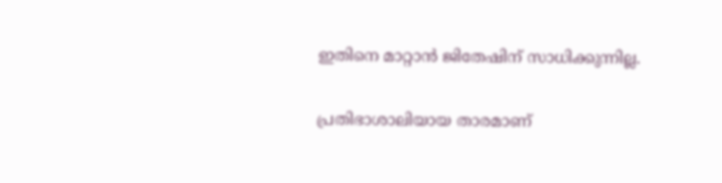ഇതിനെ മാറ്റാന്‍ ജിതേഷിന് സാധിക്കുന്നില്ല.

പ്രതിഭാശാലിയായ താരമാണ്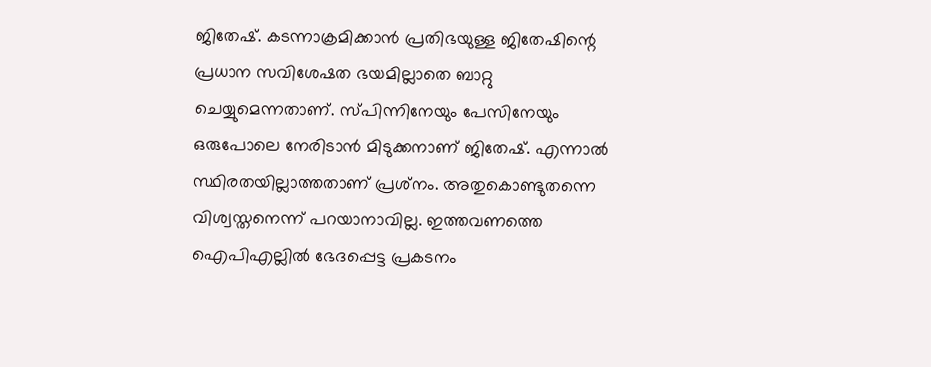ജിതേഷ്. കടന്നാക്രമിക്കാന്‍ പ്രതിഭയുള്ള ജിതേഷിന്റെ പ്രധാന സവിശേഷത ഭയമില്ലാതെ ബാറ്റു ചെയ്യുമെന്നതാണ്. സ്പിന്നിനേയും പേസിനേയും ഒരുപോലെ നേരിടാന്‍ മിടുക്കനാണ് ജിതേഷ്. എന്നാല്‍ സ്ഥിരതയില്ലാത്തതാണ് പ്രശ്‌നം. അതുകൊണ്ടുതന്നെ വിശ്വസ്തനെന്ന് പറയാനാവില്ല. ഇത്തവണത്തെ ഐപിഎല്ലില്‍ ഭേദപ്പെട്ട പ്രകടനം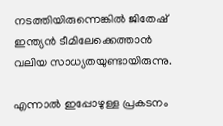നടത്തിയിരുന്നെങ്കില്‍ ജിതേഷ് ഇന്ത്യന്‍ ടീമിലേക്കെത്താന്‍ വലിയ സാധ്യതയുണ്ടായിരുന്നു.

എന്നാല്‍ ഇപ്പോഴുള്ള പ്രകടനം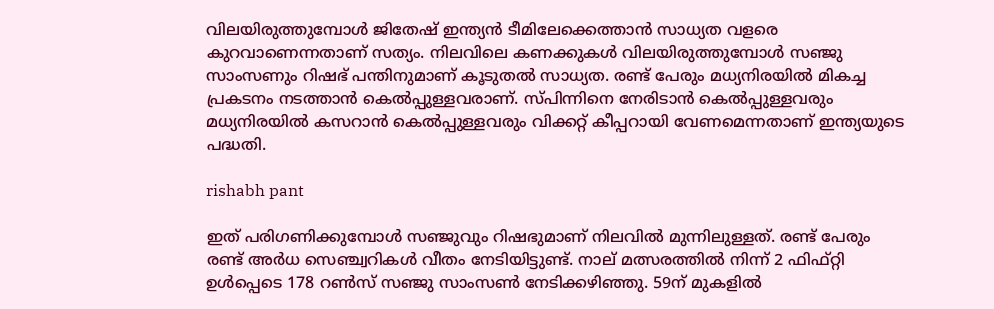വിലയിരുത്തുമ്പോള്‍ ജിതേഷ് ഇന്ത്യന്‍ ടീമിലേക്കെത്താന്‍ സാധ്യത വളരെ കുറവാണെന്നതാണ് സത്യം. നിലവിലെ കണക്കുകള്‍ വിലയിരുത്തുമ്പോള്‍ സഞ്ജു സാംസണും റിഷഭ് പന്തിനുമാണ് കൂടുതല്‍ സാധ്യത. രണ്ട് പേരും മധ്യനിരയില്‍ മികച്ച പ്രകടനം നടത്താന്‍ കെല്‍പ്പുള്ളവരാണ്. സ്പിന്നിനെ നേരിടാന്‍ കെല്‍പ്പുള്ളവരും മധ്യനിരയില്‍ കസറാന്‍ കെല്‍പ്പുള്ളവരും വിക്കറ്റ് കീപ്പറായി വേണമെന്നതാണ് ഇന്ത്യയുടെ പദ്ധതി.

rishabh pant

ഇത് പരിഗണിക്കുമ്പോള്‍ സഞ്ജുവും റിഷഭുമാണ് നിലവില്‍ മുന്നിലുള്ളത്. രണ്ട് പേരും രണ്ട് അര്‍ധ സെഞ്ച്വറികള്‍ വീതം നേടിയിട്ടുണ്ട്. നാല് മത്സരത്തില്‍ നിന്ന് 2 ഫിഫ്റ്റി ഉള്‍പ്പെടെ 178 റണ്‍സ് സഞ്ജു സാംസണ്‍ നേടിക്കഴിഞ്ഞു. 59ന് മുകളില്‍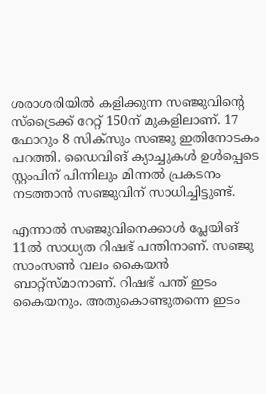ശരാശരിയില്‍ കളിക്കുന്ന സഞ്ജുവിന്റെ സ്‌ട്രൈക്ക് റേറ്റ് 150ന് മുകളിലാണ്. 17 ഫോറും 8 സിക്‌സും സഞ്ജു ഇതിനോടകം പറത്തി. ഡൈവിങ് ക്യാച്ചുകള്‍ ഉള്‍പ്പെടെ സ്റ്റംപിന് പിന്നിലും മിന്നല്‍ പ്രകടനം നടത്താന്‍ സഞ്ജുവിന് സാധിച്ചിട്ടുണ്ട്.

എന്നാല്‍ സഞ്ജുവിനെക്കാള്‍ പ്ലേയിങ് 11ല്‍ സാധ്യത റിഷഭ് പന്തിനാണ്. സഞ്ജു സാംസണ്‍ വലം കൈയന്‍ ബാറ്റ്‌സ്മാനാണ്. റിഷഭ് പന്ത് ഇടം കൈയനും. അതുകൊണ്ടുതന്നെ ഇടം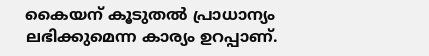കൈയന് കൂടുതല്‍ പ്രാധാന്യം ലഭിക്കുമെന്ന കാര്യം ഉറപ്പാണ്.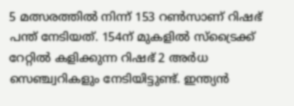5 മത്സരത്തില്‍ നിന്ന് 153 റണ്‍സാണ് റിഷഭ് പന്ത് നേടിയത്. 154ന് മുകളില്‍ സ്‌ട്രൈക്ക് റേറ്റില്‍ കളിക്കുന്ന റിഷഭ് 2 അര്‍ധ സെഞ്ച്വറികളും നേടിയിട്ടുണ്ട്. ഇന്ത്യന്‍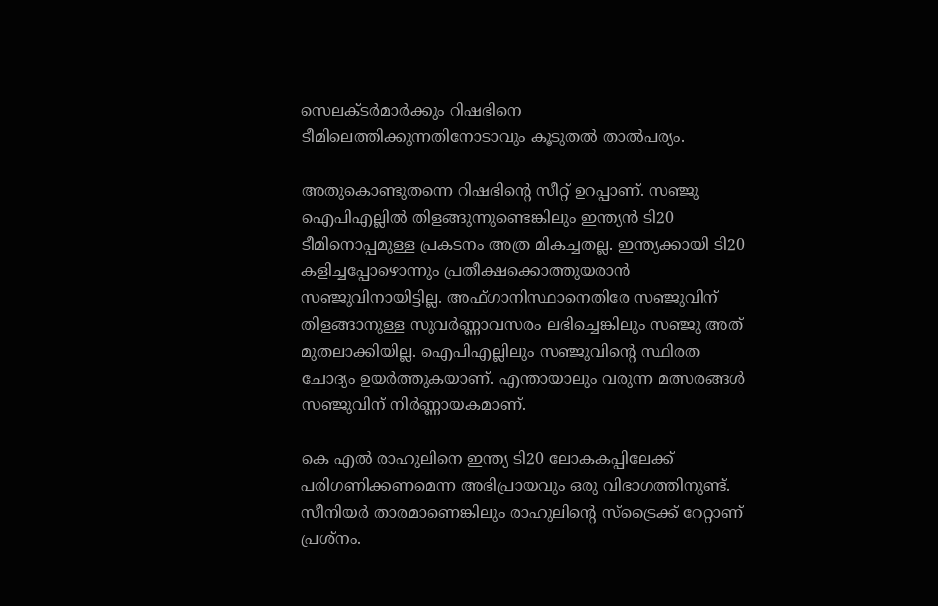സെലക്ടര്‍മാര്‍ക്കും റിഷഭിനെ ടീമിലെത്തിക്കുന്നതിനോടാവും കൂടുതല്‍ താല്‍പര്യം.

അതുകൊണ്ടുതന്നെ റിഷഭിന്റെ സീറ്റ് ഉറപ്പാണ്. സഞ്ജു ഐപിഎല്ലില്‍ തിളങ്ങുന്നുണ്ടെങ്കിലും ഇന്ത്യന്‍ ടി20 ടീമിനൊപ്പമുള്ള പ്രകടനം അത്ര മികച്ചതല്ല. ഇന്ത്യക്കായി ടി20 കളിച്ചപ്പോഴൊന്നും പ്രതീക്ഷക്കൊത്തുയരാന്‍ സഞ്ജുവിനായിട്ടില്ല. അഫ്ഗാനിസ്ഥാനെതിരേ സഞ്ജുവിന് തിളങ്ങാനുള്ള സുവര്‍ണ്ണാവസരം ലഭിച്ചെങ്കിലും സഞ്ജു അത് മുതലാക്കിയില്ല. ഐപിഎല്ലിലും സഞ്ജുവിന്റെ സ്ഥിരത ചോദ്യം ഉയര്‍ത്തുകയാണ്. എന്തായാലും വരുന്ന മത്സരങ്ങള്‍ സഞ്ജുവിന് നിര്‍ണ്ണായകമാണ്.

കെ എല്‍ രാഹുലിനെ ഇന്ത്യ ടി20 ലോകകപ്പിലേക്ക് പരിഗണിക്കണമെന്ന അഭിപ്രായവും ഒരു വിഭാഗത്തിനുണ്ട്. സീനിയര്‍ താരമാണെങ്കിലും രാഹുലിന്റെ സ്‌ട്രൈക്ക് റേറ്റാണ് പ്രശ്‌നം.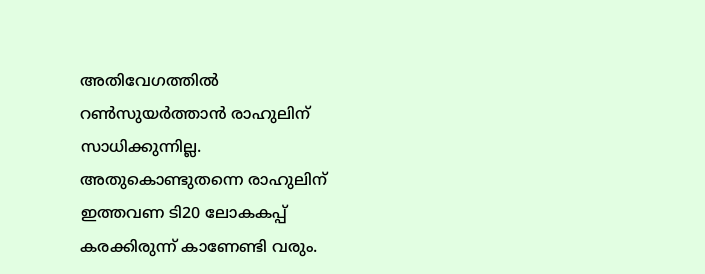അതിവേഗത്തില്‍ റണ്‍സുയര്‍ത്താന്‍ രാഹുലിന് സാധിക്കുന്നില്ല. അതുകൊണ്ടുതന്നെ രാഹുലിന് ഇത്തവണ ടി20 ലോകകപ്പ് കരക്കിരുന്ന് കാണേണ്ടി വരും.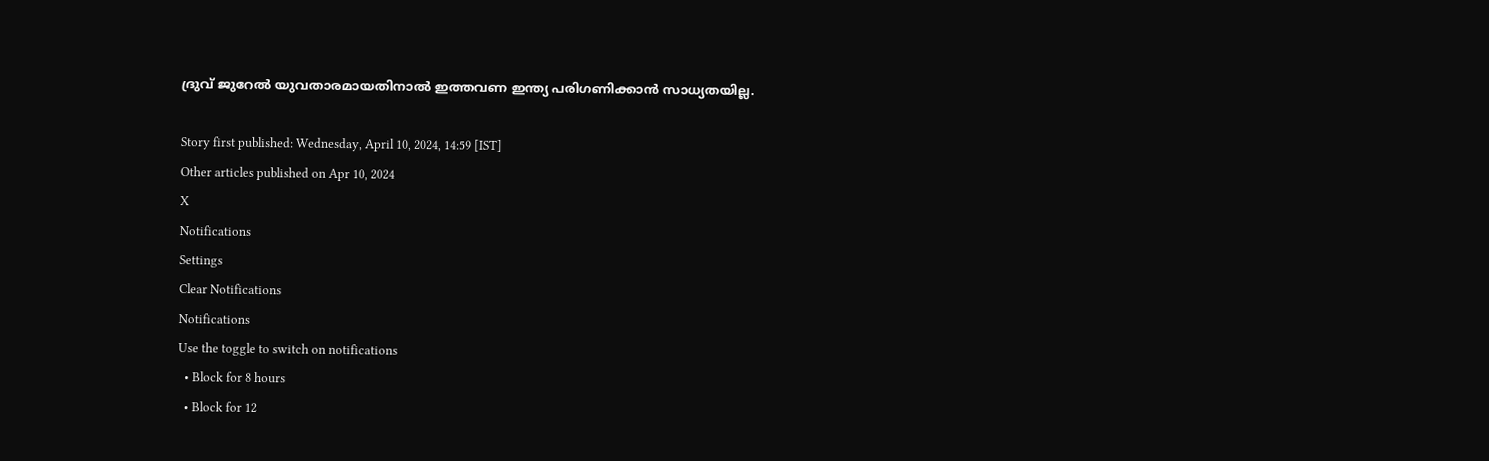ദ്രുവ് ജുറേല്‍ യുവതാരമായതിനാല്‍ ഇത്തവണ ഇന്ത്യ പരിഗണിക്കാന്‍ സാധ്യതയില്ല.

Story first published: Wednesday, April 10, 2024, 14:59 [IST]
Other articles published on Apr 10, 2024
X
Notifications
Settings
Clear Notifications
Notifications
Use the toggle to switch on notifications
  • Block for 8 hours
  • Block for 12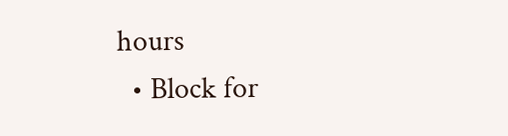hours
  • Block for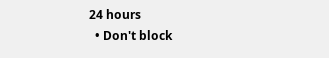24 hours
  • Don't block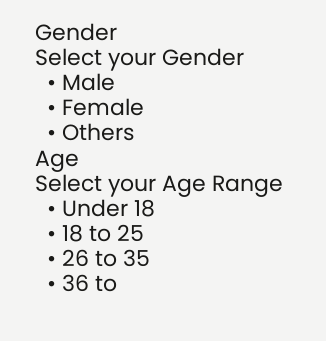Gender
Select your Gender
  • Male
  • Female
  • Others
Age
Select your Age Range
  • Under 18
  • 18 to 25
  • 26 to 35
  • 36 to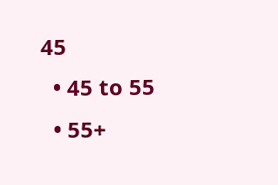45
  • 45 to 55
  • 55+